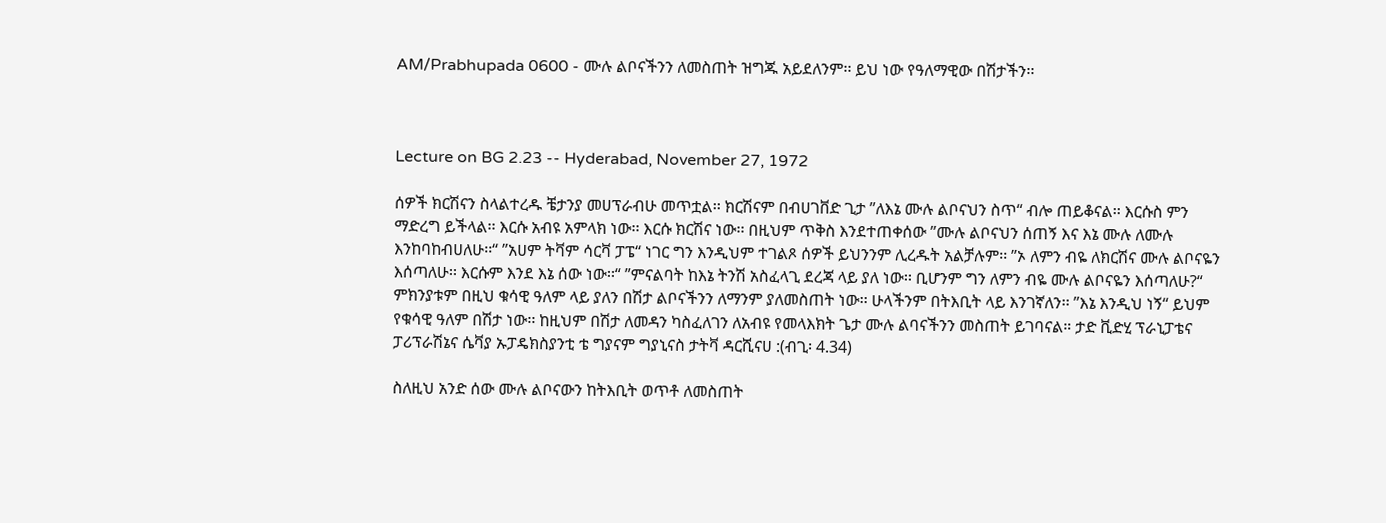AM/Prabhupada 0600 - ሙሉ ልቦናችንን ለመስጠት ዝግጁ አይደለንም፡፡ ይህ ነው የዓለማዊው በሽታችን፡፡



Lecture on BG 2.23 -- Hyderabad, November 27, 1972

ሰዎች ክርሽናን ስላልተረዱ ቼታንያ መሀፕራብሁ መጥቷል፡፡ ክርሽናም በብሀገቨድ ጊታ ”ለእኔ ሙሉ ልቦናህን ስጥ“ ብሎ ጠይቆናል፡፡ እርሱስ ምን ማድረግ ይችላል፡፡ እርሱ አብዩ አምላክ ነው፡፡ እርሱ ክርሽና ነው፡፡ በዚህም ጥቅስ እንደተጠቀሰው ”ሙሉ ልቦናህን ሰጠኝ እና እኔ ሙሉ ለሙሉ እንከባከብሀለሁ፡፡“ ”አሀም ትቫም ሳርቫ ፓፔ“ ነገር ግን እንዲህም ተገልጾ ሰዎች ይህንንም ሊረዱት አልቻሉም፡፡ ”ኦ ለምን ብዬ ለክርሽና ሙሉ ልቦናዬን እሰጣለሁ፡፡ እርሱም እንደ እኔ ሰው ነው፡፡“ ”ምናልባት ከእኔ ትንሽ አስፈላጊ ደረጃ ላይ ያለ ነው፡፡ ቢሆንም ግን ለምን ብዬ ሙሉ ልቦናዬን እሰጣለሁ?“ ምክንያቱም በዚህ ቁሳዊ ዓለም ላይ ያለን በሽታ ልቦናችንን ለማንም ያለመስጠት ነው፡፡ ሁላችንም በትእቢት ላይ እንገኛለን፡፡ ”እኔ እንዲህ ነኝ“ ይህም የቁሳዊ ዓለም በሽታ ነው፡፡ ከዚህም በሽታ ለመዳን ካስፈለገን ለአብዩ የመላእክት ጌታ ሙሉ ልባናችንን መስጠት ይገባናል። ታድ ቪድሂ ፕራኒፓቴና ፓሪፕራሽኔና ሴቫያ ኡፓዴክስያንቲ ቴ ግያናም ግያኒናስ ታትቫ ዳርሺናሀ :(ብጊ፡ 4.34)

ስለዚህ አንድ ሰው ሙሉ ልቦናውን ከትእቢት ወጥቶ ለመስጠት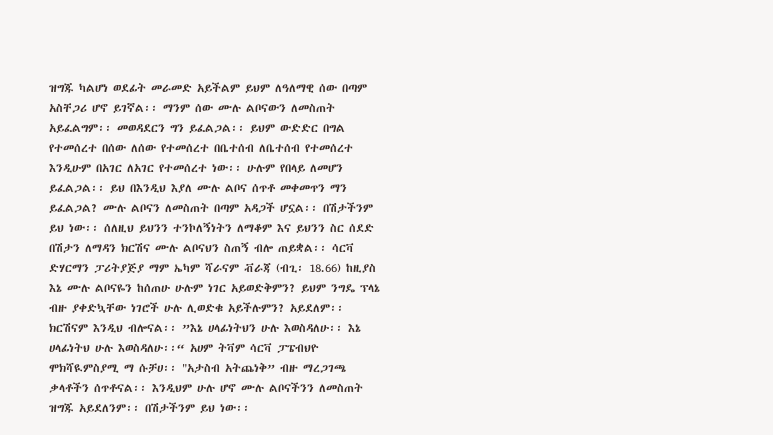ዝግጁ ካልሆነ ወደፊት መራመድ አይችልም ይህም ለዓለማዊ ሰው በጣም አስቸጋሪ ሆኖ ይገኛል፡፡ ማንም ሰው ሙሉ ልቦናውን ለመስጠት አይፈልግም፡፡ መወዳደርን ግን ይፈልጋል፡፡ ይህም ውድድር በግል የተመሰረተ በሰው ለሰው የተመሰረተ በቤተሰብ ለቤተሰብ የተመሰረተ እንዲሁም በአገር ለአገር የተመሰረተ ነው፡፡ ሁሉም የበላይ ለመሆን ይፈልጋል፡፡ ይህ በእንዲህ እያለ ሙሉ ልቦና ሰጥቶ መቀመጥን ማን ይፈልጋል? ሙሉ ልቦናን ለመስጠት በጣም አዳጋች ሆኗል፡፡ በሽታችንም ይህ ነው፡፡ ሰለዚህ ይህንን ተንኮለኝነትን ለማቆም እና ይህንን ስር ሰደድ በሽታን ለማዳን ክርሽና ሙሉ ልቦናህን ስጠኝ ብሎ ጠይቋል፡፡ ሳርቫ ድሃርማን ፓሪትያጅያ ማም ኤካም ሻራናም ቭራጃ (ብጊ፡ 18.66) ከዚያስ እኔ ሙሉ ልቦናዬን ከሰጠሁ ሁሉም ነገር አይወድቅምን? ይህም ንግዴ ፕላኔ ብዙ ያቀድኳቸው ነገሮች ሁሉ ሊወድቁ አይችሉምን? አይደለም፡፡ ክርሽናም እንዲህ ብሎናል፡፡ ”እኔ ሀላፊነትህን ሁሉ እወስዳለሁ፡፡ እኔ ሀላፊነትህ ሁሉ እወስዳለሁ፡፡“ አሀም ትቫም ሳርቫ ፓፔብህዮ ሞክሻዪምስያሚ ማ ሱቻሀ፡፡ "አታስብ አትጨነቅ” ብዙ ማረጋገጫ ቃላቶችን ሰጥቶናል፡፡ እንዲህም ሁሉ ሆኖ ሙሉ ልቦናችንን ለመስጠት ዝግጁ አይደለንም፡፡ በሽታችንም ይህ ነው፡፡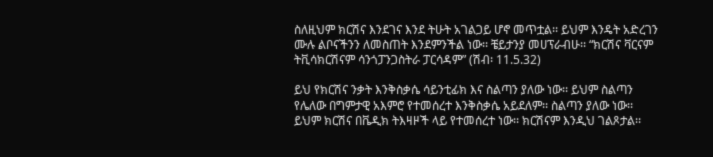ስለዚህም ክርሽና እንደገና እንደ ትሁት አገልጋይ ሆኖ መጥቷል፡፡ ይህም እንዴት አድረገን ሙሉ ልቦናችንን ለመስጠት እንደምንችል ነው፡፡ ቼይታንያ መሀፕራብሁ፡፡ “ክርሽና ቫርናም ትቪሳክርሽናም ሳንጎፓንጋስትራ ፓርሳዳም” (ሽብ፡ 11.5.32)

ይህ የክርሽና ንቃት እንቅስቃሴ ሳይንቲፊክ እና ስልጣን ያለው ነው፡፡ ይህም ስልጣን የሌለው በግምታዊ አእምሮ የተመሰረተ እንቅስቃሴ አይደለም፡፡ ስልጣን ያለው ነው፡፡ ይህም ክርሽና በቬዲክ ትእዛዞች ላይ የተመሰረተ ነው፡፡ ክርሽናም እንዲህ ገልጾታል፡፡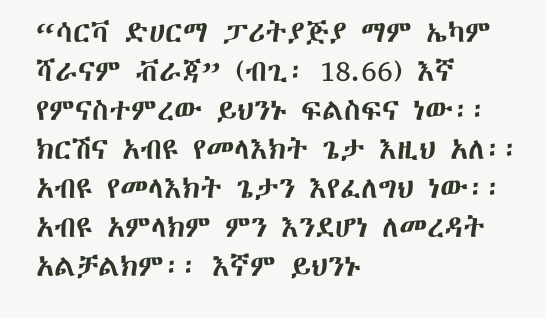“ሳርቫ ድሀርማ ፓሪትያጅያ ማም ኤካም ሻራናም ቭራጃ” (ብጊ፡ 18.66) እኛ የምናስተምረው ይህንኑ ፍልስፍና ነው፡፡ ክርሽና አብዩ የመላእክት ጌታ እዚህ አለ፡፡ አብዩ የመላእክት ጌታን እየፈለግህ ነው፡፡ አብዩ አምላክም ምን እንደሆነ ለመረዳት አልቻልክም፡፡ እኛም ይህንኑ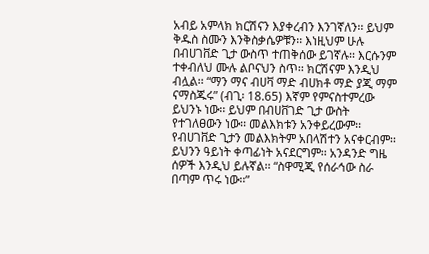አብይ አምላክ ክርሽናን እያቀረብን እንገኛለን፡፡ ይህም ቅዱስ ስሙን እንቅስቃሴዎቹን፡፡ እነዚህም ሁሉ በብሀገቨድ ጊታ ውስጥ ተጠቅሰው ይገኛሉ፡፡ እርሱንም ተቀብለህ ሙሉ ልቦናህን ስጥ፡፡ ክርሽናም እንዲህ ብሏል፡፡ “ማን ማና ብሀቫ ማድ ብሀክቶ ማድ ያጂ ማም ናማስጁሩ” (ብጊ፡ 18.65) እኛም የምናስተምረው ይህንኑ ነው፡፡ ይህም በብሀቨገድ ጊታ ውስት የተገለፀውን ነው፡፡ መልእክቱን አንቀይረውም፡፡ የብሀገቨድ ጊታን መልእክትም አበላሽተን አናቀርብም፡፡ ይህንን ዓይነት ቀጣፊነት አናደርግም፡፡ አንዳንድ ግዜ ሰዎች እንዲህ ይሉኛል፡፡ “ስዋሚጂ የሰራኅው ስራ በጣም ጥሩ ነው፡፡”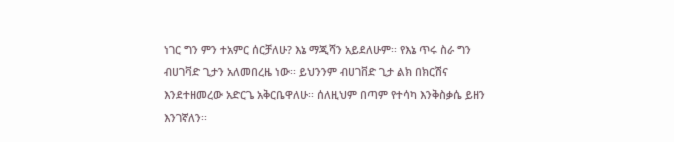ነገር ግን ምን ተአምር ሰርቻለሁ? እኔ ማጂሻን አይደለሁም፡፡ የእኔ ጥሩ ስራ ግን ብሀገቫድ ጊታን አለመበረዜ ነው፡፡ ይህንንም ብሀገቨድ ጊታ ልክ በክርሽና እንደተዘመረው አድርጌ አቅርቤዋለሁ፡፡ ሰለዚህም በጣም የተሳካ እንቅስቃሴ ይዘን እንገኛለን፡፡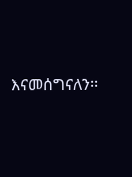እናመሰግናለን፡፡